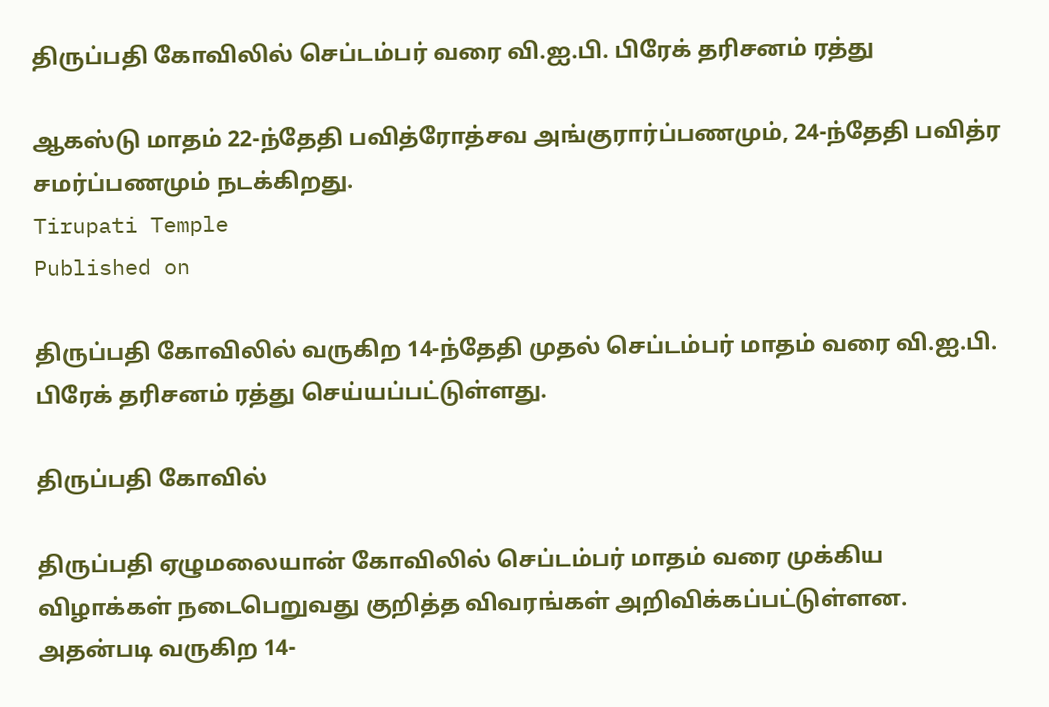திருப்பதி கோவிலில் செப்டம்பர் வரை வி.ஐ.பி. பிரேக் தரிசனம் ரத்து

ஆகஸ்டு மாதம் 22-ந்தேதி பவித்ரோத்சவ அங்குரார்ப்பணமும், 24-ந்தேதி பவித்ர சமர்ப்பணமும் நடக்கிறது.
Tirupati Temple
Published on

திருப்பதி கோவிலில் வருகிற 14-ந்தேதி முதல் செப்டம்பர் மாதம் வரை வி.ஐ.பி. பிரேக் தரிசனம் ரத்து செய்யப்பட்டுள்ளது.

திருப்பதி கோவில்

திருப்பதி ஏழுமலையான் கோவிலில் செப்டம்பர் மாதம் வரை முக்கிய விழாக்கள் நடைபெறுவது குறித்த விவரங்கள் அறிவிக்கப்பட்டுள்ளன. அதன்படி வருகிற 14-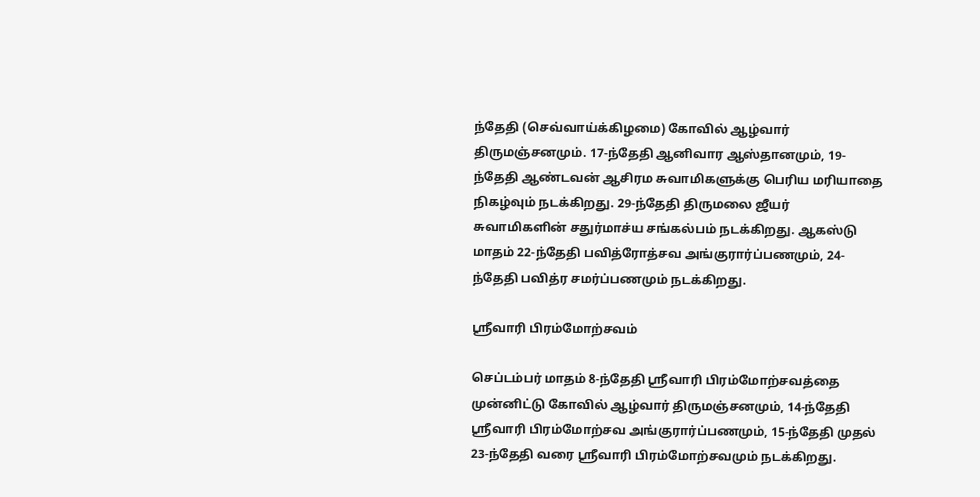ந்தேதி (செவ்வாய்க்கிழமை) கோவில் ஆழ்வார் திருமஞ்சனமும். 17-ந்தேதி ஆனிவார ஆஸ்தானமும், 19-ந்தேதி ஆண்டவன் ஆசிரம சுவாமிகளுக்கு பெரிய மரியாதை நிகழ்வும் நடக்கிறது. 29-ந்தேதி திருமலை ஜீயர் சுவாமிகளின் சதுர்மாச்ய சங்கல்பம் நடக்கிறது. ஆகஸ்டு மாதம் 22-ந்தேதி பவித்ரோத்சவ அங்குரார்ப்பணமும், 24-ந்தேதி பவித்ர சமர்ப்பணமும் நடக்கிறது.

ஸ்ரீவாரி பிரம்மோற்சவம்

செப்டம்பர் மாதம் 8-ந்தேதி ஸ்ரீவாரி பிரம்மோற்சவத்தை முன்னிட்டு கோவில் ஆழ்வார் திருமஞ்சனமும், 14-ந்தேதி ஸ்ரீவாரி பிரம்மோற்சவ அங்குரார்ப்பணமும், 15-ந்தேதி முதல் 23-ந்தேதி வரை ஸ்ரீவாரி பிரம்மோற்சவமும் நடக்கிறது.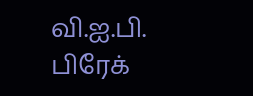வி.ஐ.பி. பிரேக்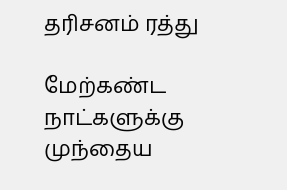தரிசனம் ரத்து

மேற்கண்ட நாட்களுக்கு முந்தைய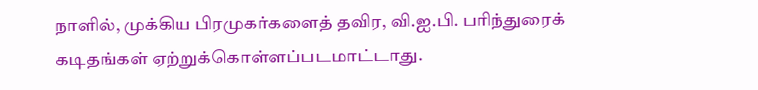நாளில், முக்கிய பிரமுகர்களைத் தவிர, வி.ஐ.பி. பரிந்துரைக் கடிதங்கள் ஏற்றுக்கொள்ளப்படமாட்டாது.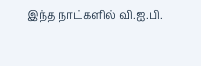இந்த நாட்களில் வி.ஐ.பி.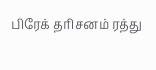பிரேக் தரிசனம் ரத்து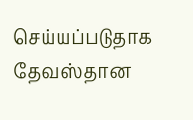செய்யப்படுதாக தேவஸ்தான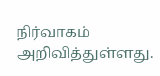நிர்வாகம் அறிவித்துள்ளது.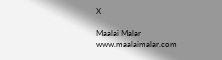X

Maalai Malar
www.maalaimalar.com